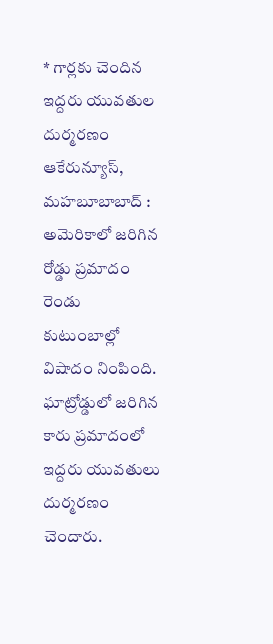* గార్లకు చెందిన ఇద్దరు యువతుల దుర్మరణం
ఆకేరున్యూస్, మహబూబాబాద్ : అమెరికాలో జరిగిన రోడ్డు ప్రమాదం రెండు కుటుంబాల్లో విషాదం నింపింది. ఘాట్రోడ్డులో జరిగిన కారు ప్రమాదంలో ఇద్దరు యువతులు దుర్మరణం చెందారు.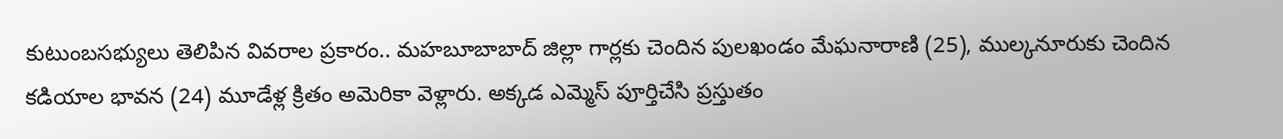కుటుంబసభ్యులు తెలిపిన వివరాల ప్రకారం.. మహబూబాబాద్ జిల్లా గార్లకు చెందిన పులఖండం మేఘనారాణి (25), ముల్కనూరుకు చెందిన కడియాల భావన (24) మూడేళ్ల క్రితం అమెరికా వెళ్లారు. అక్కడ ఎమ్మెస్ పూర్తిచేసి ప్రస్తుతం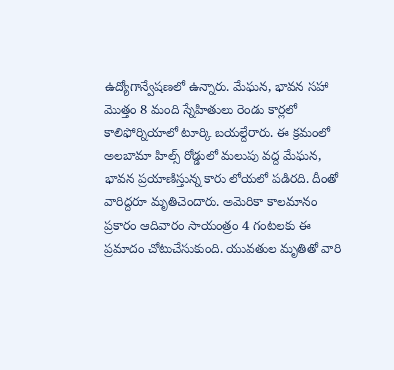ఉద్యోగాన్వేషణలో ఉన్నారు. మేఘన, భావన సహా మొత్తం 8 మంది స్నేహితులు రెండు కార్లలో కాలిఫోర్నియాలో టూర్కి బయల్దేరారు. ఈ క్రమంలో అలబామా హిల్స్ రోడ్డులో మలుపు వద్ద మేఘన, భావన ప్రయాణిస్తున్న కారు లోయలో పడిరది. దీంతో వారిద్దరూ మృతిచెందారు. అమెరికా కాలమానం ప్రకారం ఆదివారం సాయంత్రం 4 గంటలకు ఈ ప్రమాదం చోటుచేసుకుంది. యువతుల మృతితో వారి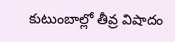కుటుంబాల్లో తీవ్ర విషాదం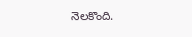నెలకొంది.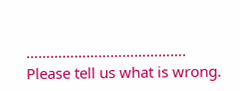………………………………….
Please tell us what is wrong.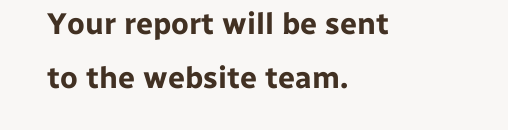Your report will be sent to the website team.